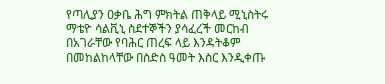የጣሊያን ዐቃቤ ሕግ ምክትል ጠቅላይ ሚኒስትሩ ማቴዮ ሳልቪኒ ስደተኞችን ያሳፈረች መርከብ በአገራቸው የባሕር ጠረፍ ላይ እንዳትቆም በመከልከላቸው በስድስ ዓመት እስር እንዲቀጡ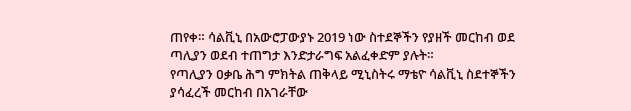ጠየቀ። ሳልቪኒ በአውሮፓውያኑ 2019 ነው ስተደኞችን የያዘች መርከብ ወደ ጣሊያን ወደብ ተጠግታ እንድታራግፍ አልፈቀድም ያሉት።
የጣሊያን ዐቃቤ ሕግ ምክትል ጠቅላይ ሚኒስትሩ ማቴዮ ሳልቪኒ ስደተኞችን ያሳፈረች መርከብ በአገራቸው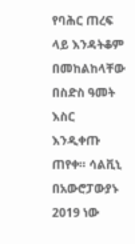የባሕር ጠረፍ ላይ እንዳትቆም በመከልከላቸው በስድስ ዓመት እስር እንዲቀጡ ጠየቀ። ሳልቪኒ በአውሮፓውያኑ 2019 ነው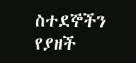ስተደኞችን የያዘች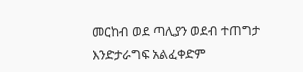መርከብ ወደ ጣሊያን ወደብ ተጠግታ እንድታራግፍ አልፈቀድም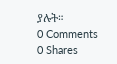ያሉት።
0 Comments
0 Shares